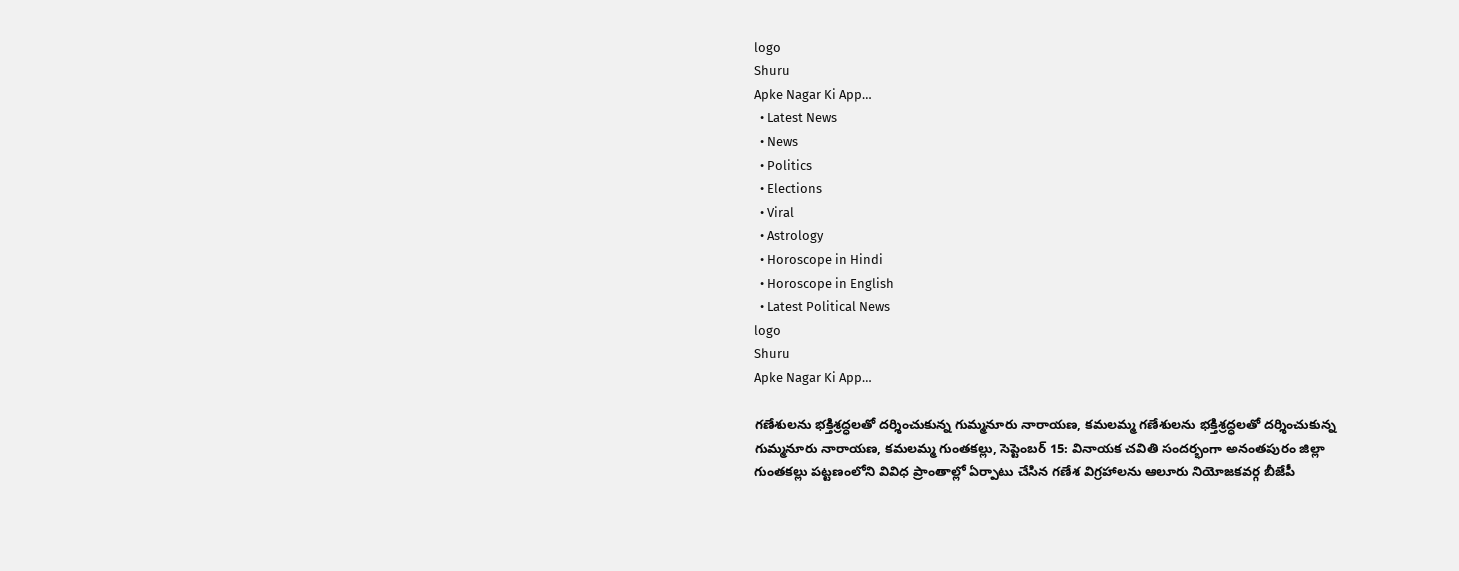logo
Shuru
Apke Nagar Ki App…
  • Latest News
  • News
  • Politics
  • Elections
  • Viral
  • Astrology
  • Horoscope in Hindi
  • Horoscope in English
  • Latest Political News
logo
Shuru
Apke Nagar Ki App…

గణేశులను భక్తిశ్రద్ధలతో దర్శించుకున్న గుమ్మనూరు నారాయణ, కమలమ్మ గణేశులను భక్తిశ్రద్ధలతో దర్శించుకున్న గుమ్మనూరు నారాయణ, కమలమ్మ గుంతకల్లు, సెప్టెంబర్ 15: వినాయక చవితి సందర్భంగా అనంతపురం జిల్లా గుంతకల్లు పట్టణంలోని వివిధ ప్రాంతాల్లో ఏర్పాటు చేసిన గణేశ విగ్రహాలను ఆలూరు నియోజకవర్గ బీజేపీ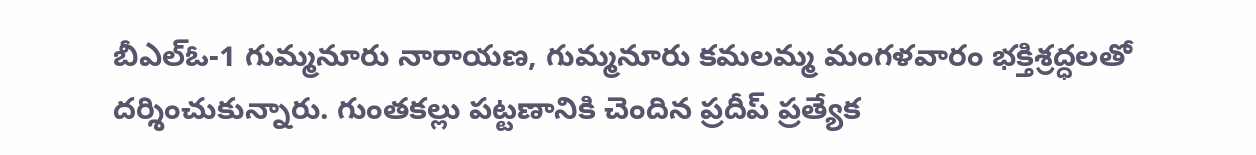బీఎల్‌ఓ-1 గుమ్మనూరు నారాయణ, గుమ్మనూరు కమలమ్మ మంగళవారం భక్తిశ్రద్ధలతో దర్శించుకున్నారు. గుంతకల్లు పట్టణానికి చెందిన ప్రదీప్‌ ప్రత్యేక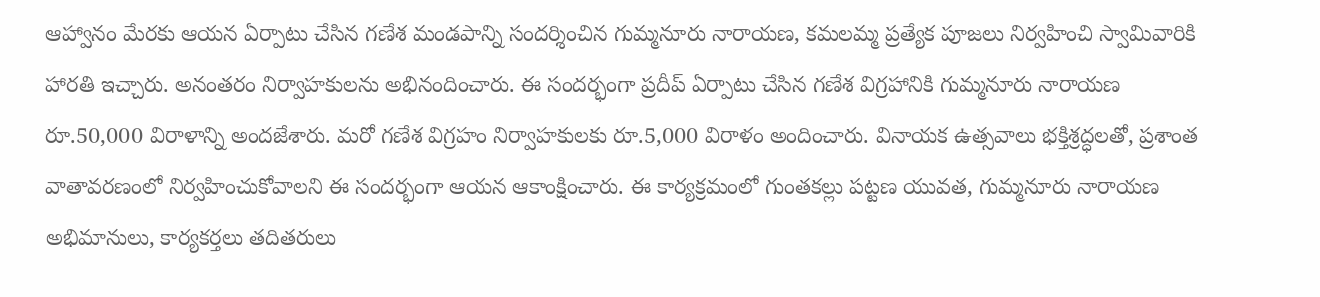ఆహ్వానం మేరకు ఆయన ఏర్పాటు చేసిన గణేశ మండపాన్ని సందర్శించిన గుమ్మనూరు నారాయణ, కమలమ్మ ప్రత్యేక పూజలు నిర్వహించి స్వామివారికి హారతి ఇచ్చారు. అనంతరం నిర్వాహకులను అభినందించారు. ఈ సందర్భంగా ప్రదీప్ ఏర్పాటు చేసిన గణేశ విగ్రహానికి గుమ్మనూరు నారాయణ రూ.50,000 విరాళాన్ని అందజేశారు. మరో గణేశ విగ్రహం నిర్వాహకులకు రూ.5,000 విరాళం అందించారు. వినాయక ఉత్సవాలు భక్తిశ్రద్ధలతో, ప్రశాంత వాతావరణంలో నిర్వహించుకోవాలని ఈ సందర్భంగా ఆయన ఆకాంక్షించారు. ఈ కార్యక్రమంలో గుంతకల్లు పట్టణ యువత, గుమ్మనూరు నారాయణ అభిమానులు, కార్యకర్తలు తదితరులు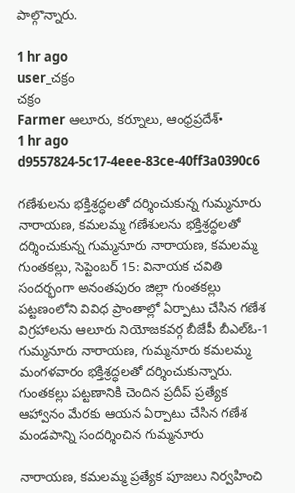పాల్గొన్నారు.

1 hr ago
user_చక్రం
చక్రం
Farmer ఆలూరు, కర్నూలు, ఆంధ్రప్రదేశ్•
1 hr ago
d9557824-5c17-4eee-83ce-40ff3a0390c6

గణేశులను భక్తిశ్రద్ధలతో దర్శించుకున్న గుమ్మనూరు నారాయణ, కమలమ్మ గణేశులను భక్తిశ్రద్ధలతో దర్శించుకున్న గుమ్మనూరు నారాయణ, కమలమ్మ గుంతకల్లు, సెప్టెంబర్ 15: వినాయక చవితి సందర్భంగా అనంతపురం జిల్లా గుంతకల్లు పట్టణంలోని వివిధ ప్రాంతాల్లో ఏర్పాటు చేసిన గణేశ విగ్రహాలను ఆలూరు నియోజకవర్గ బీజేపీ బీఎల్‌ఓ-1 గుమ్మనూరు నారాయణ, గుమ్మనూరు కమలమ్మ మంగళవారం భక్తిశ్రద్ధలతో దర్శించుకున్నారు. గుంతకల్లు పట్టణానికి చెందిన ప్రదీప్‌ ప్రత్యేక ఆహ్వానం మేరకు ఆయన ఏర్పాటు చేసిన గణేశ మండపాన్ని సందర్శించిన గుమ్మనూరు

నారాయణ, కమలమ్మ ప్రత్యేక పూజలు నిర్వహించి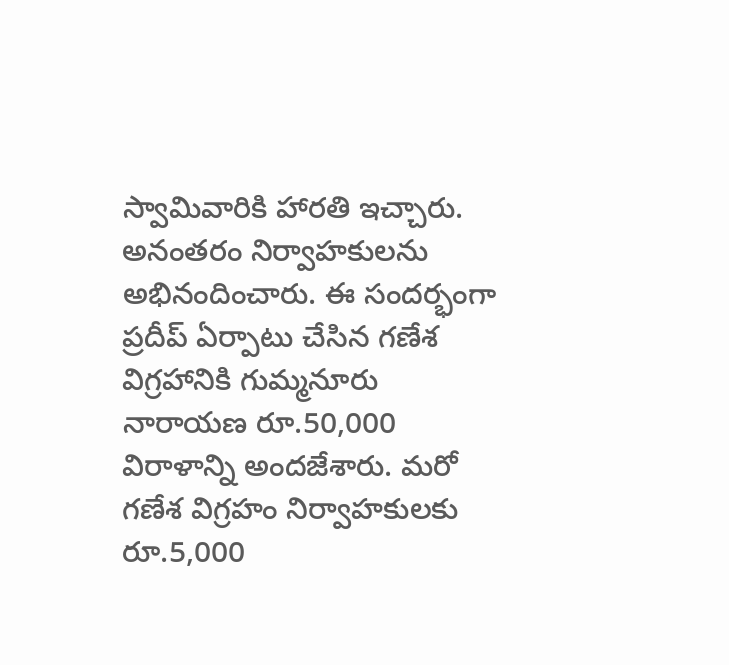స్వామివారికి హారతి ఇచ్చారు. అనంతరం నిర్వాహకులను అభినందించారు. ఈ సందర్భంగా ప్రదీప్ ఏర్పాటు చేసిన గణేశ విగ్రహానికి గుమ్మనూరు నారాయణ రూ.50,000 విరాళాన్ని అందజేశారు. మరో గణేశ విగ్రహం నిర్వాహకులకు రూ.5,000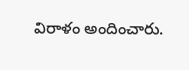విరాళం అందించారు.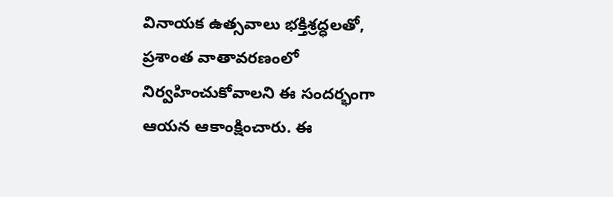వినాయక ఉత్సవాలు భక్తిశ్రద్ధలతో, ప్రశాంత వాతావరణంలో నిర్వహించుకోవాలని ఈ సందర్భంగా ఆయన ఆకాంక్షించారు. ఈ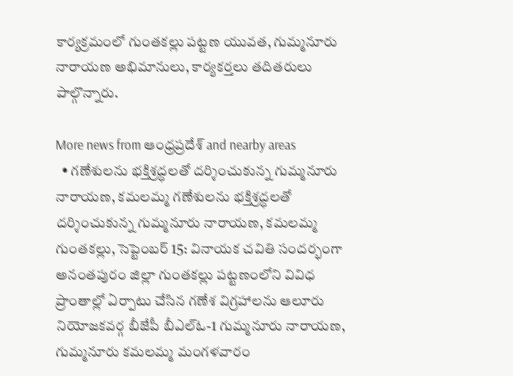కార్యక్రమంలో గుంతకల్లు పట్టణ యువత, గుమ్మనూరు నారాయణ అభిమానులు, కార్యకర్తలు తదితరులు పాల్గొన్నారు.

More news from ఆంధ్రప్రదేశ్ and nearby areas
  • గణేశులను భక్తిశ్రద్ధలతో దర్శించుకున్న గుమ్మనూరు నారాయణ, కమలమ్మ గణేశులను భక్తిశ్రద్ధలతో దర్శించుకున్న గుమ్మనూరు నారాయణ, కమలమ్మ గుంతకల్లు, సెప్టెంబర్ 15: వినాయక చవితి సందర్భంగా అనంతపురం జిల్లా గుంతకల్లు పట్టణంలోని వివిధ ప్రాంతాల్లో ఏర్పాటు చేసిన గణేశ విగ్రహాలను ఆలూరు నియోజకవర్గ బీజేపీ బీఎల్‌ఓ-1 గుమ్మనూరు నారాయణ, గుమ్మనూరు కమలమ్మ మంగళవారం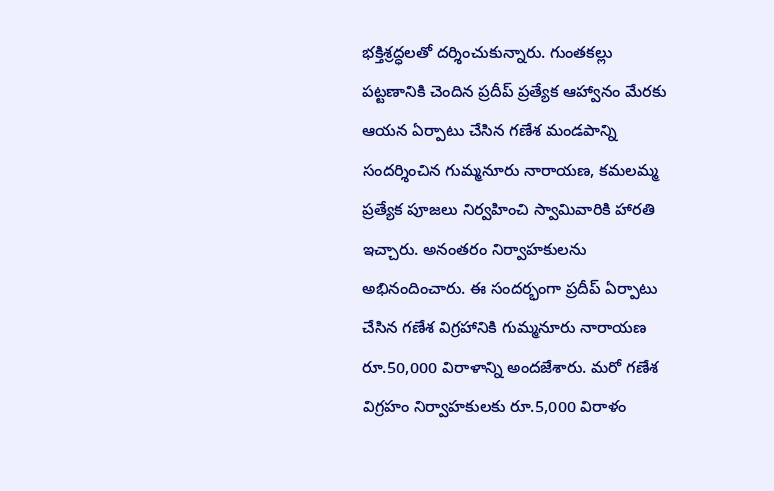భక్తిశ్రద్ధలతో దర్శించుకున్నారు. గుంతకల్లు పట్టణానికి చెందిన ప్రదీప్‌ ప్రత్యేక ఆహ్వానం మేరకు ఆయన ఏర్పాటు చేసిన గణేశ మండపాన్ని సందర్శించిన గుమ్మనూరు నారాయణ, కమలమ్మ ప్రత్యేక పూజలు నిర్వహించి స్వామివారికి హారతి ఇచ్చారు. అనంతరం నిర్వాహకులను అభినందించారు. ఈ సందర్భంగా ప్రదీప్ ఏర్పాటు చేసిన గణేశ విగ్రహానికి గుమ్మనూరు నారాయణ రూ.50,000 విరాళాన్ని అందజేశారు. మరో గణేశ విగ్రహం నిర్వాహకులకు రూ.5,000 విరాళం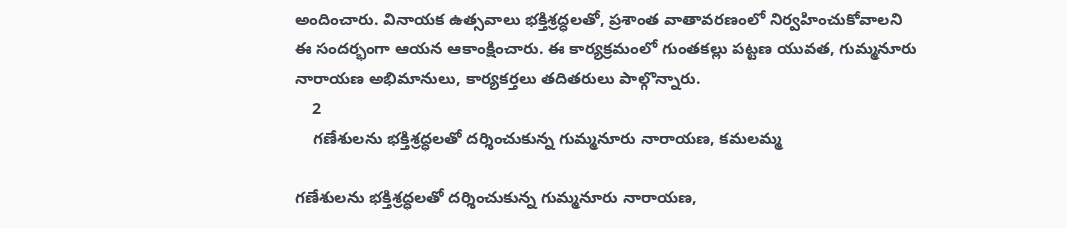అందించారు. వినాయక ఉత్సవాలు భక్తిశ్రద్ధలతో, ప్రశాంత వాతావరణంలో నిర్వహించుకోవాలని ఈ సందర్భంగా ఆయన ఆకాంక్షించారు. ఈ కార్యక్రమంలో గుంతకల్లు పట్టణ యువత, గుమ్మనూరు నారాయణ అభిమానులు, కార్యకర్తలు తదితరులు పాల్గొన్నారు.
    2
    గణేశులను భక్తిశ్రద్ధలతో దర్శించుకున్న గుమ్మనూరు నారాయణ, కమలమ్మ

గణేశులను భక్తిశ్రద్ధలతో దర్శించుకున్న గుమ్మనూరు నారాయణ,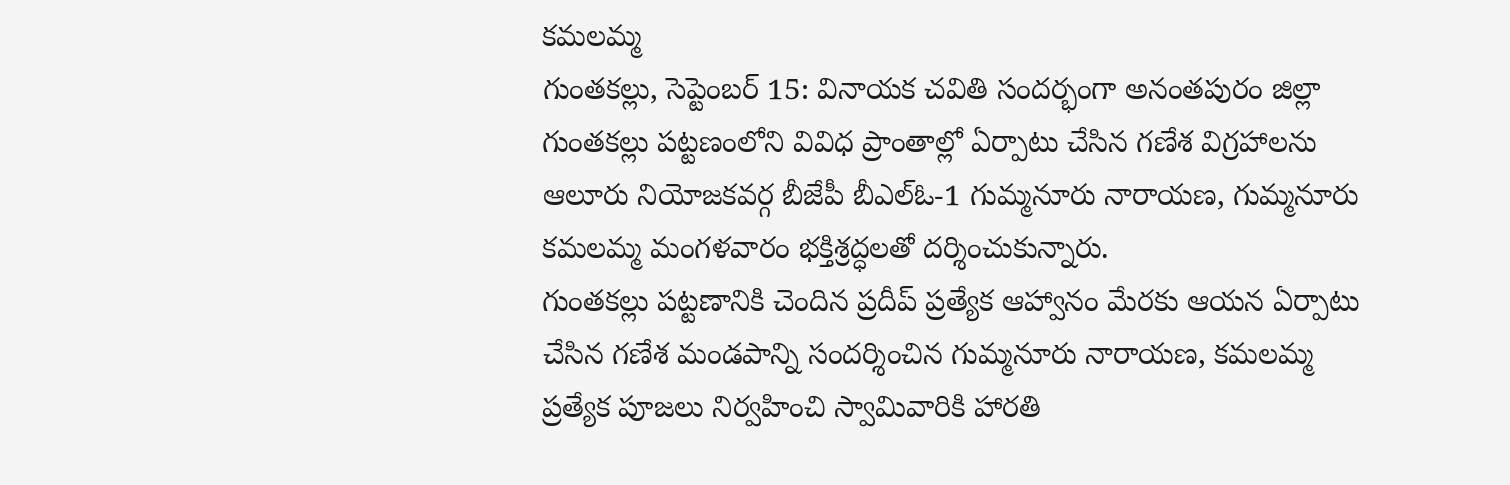కమలమ్మ
గుంతకల్లు, సెప్టెంబర్ 15: వినాయక చవితి సందర్భంగా అనంతపురం జిల్లా గుంతకల్లు పట్టణంలోని వివిధ ప్రాంతాల్లో ఏర్పాటు చేసిన గణేశ విగ్రహాలను ఆలూరు నియోజకవర్గ బీజేపీ బీఎల్‌ఓ-1 గుమ్మనూరు నారాయణ, గుమ్మనూరు కమలమ్మ మంగళవారం భక్తిశ్రద్ధలతో దర్శించుకున్నారు.
గుంతకల్లు పట్టణానికి చెందిన ప్రదీప్‌ ప్రత్యేక ఆహ్వానం మేరకు ఆయన ఏర్పాటు చేసిన గణేశ మండపాన్ని సందర్శించిన గుమ్మనూరు నారాయణ, కమలమ్మ ప్రత్యేక పూజలు నిర్వహించి స్వామివారికి హారతి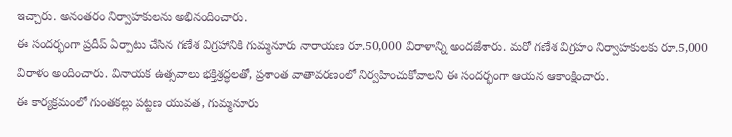ఇచ్చారు. అనంతరం నిర్వాహకులను అభినందించారు.
ఈ సందర్భంగా ప్రదీప్ ఏర్పాటు చేసిన గణేశ విగ్రహానికి గుమ్మనూరు నారాయణ రూ.50,000 విరాళాన్ని అందజేశారు. మరో గణేశ విగ్రహం నిర్వాహకులకు రూ.5,000 విరాళం అందించారు. వినాయక ఉత్సవాలు భక్తిశ్రద్ధలతో, ప్రశాంత వాతావరణంలో నిర్వహించుకోవాలని ఈ సందర్భంగా ఆయన ఆకాంక్షించారు.
ఈ కార్యక్రమంలో గుంతకల్లు పట్టణ యువత, గుమ్మనూరు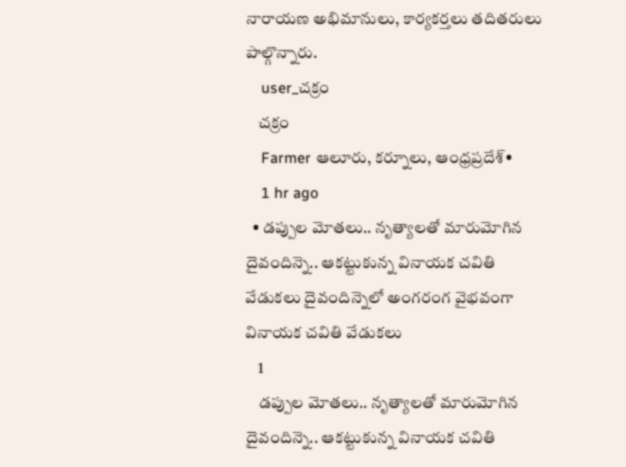నారాయణ అభిమానులు, కార్యకర్తలు తదితరులు పాల్గొన్నారు.
    user_చక్రం
    చక్రం
    Farmer ఆలూరు, కర్నూలు, ఆంధ్రప్రదేశ్•
    1 hr ago
  • డప్పుల మోతలు.. నృత్యాలతో మారుమోగిన దైవందిన్నె.. ఆకట్టుకున్న వినాయక చవితి వేడుకలు దైవందిన్నెలో అంగరంగ వైభవంగా వినాయక చవితి వేడుకలు
    1
    డప్పుల మోతలు.. నృత్యాలతో మారుమోగిన దైవందిన్నె.. ఆకట్టుకున్న వినాయక చవితి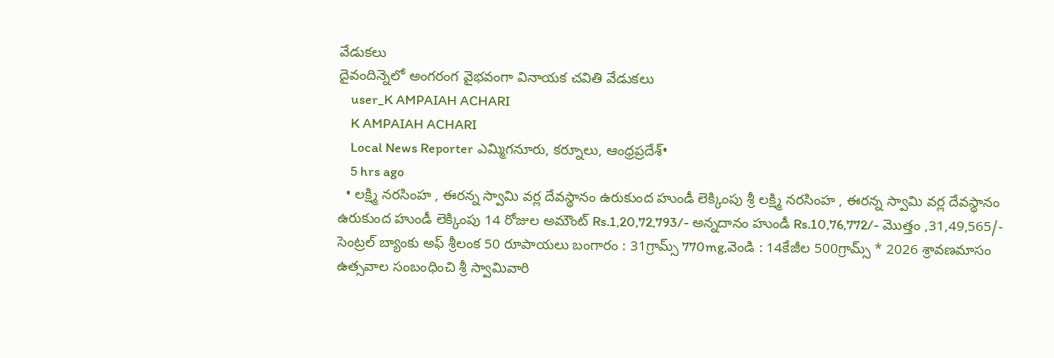వేడుకలు
దైవందిన్నెలో అంగరంగ వైభవంగా వినాయక చవితి వేడుకలు
    user_K AMPAIAH ACHARI
    K AMPAIAH ACHARI
    Local News Reporter ఎమ్మిగనూరు, కర్నూలు, ఆంధ్రప్రదేశ్•
    5 hrs ago
  • లక్ష్మి నరసింహ , ఈరన్న స్వామి వర్ల దేవస్థానం ఉరుకుంద హుండీ లెక్కింపు శ్రీ లక్ష్మి నరసింహ , ఈరన్న స్వామి వర్ల దేవస్థానం ఉరుకుంద హుండీ లెక్కింపు 14 రోజుల అమౌంట్ Rs.1,20,72,793/- అన్నదానం హుండీ Rs.10,76,772/- మొత్తం ,31,49,565/- సెంట్రల్ బ్యాంకు అఫ్ శ్రీలంక 50 రూపాయలు బంగారం : 31గ్రామ్స్ 770mg,వెండి : 14కేజీల 500గ్రామ్స్ * 2026 శ్రావణమాసం ఉత్సవాల సంబంధించి శ్రీ స్వామివారి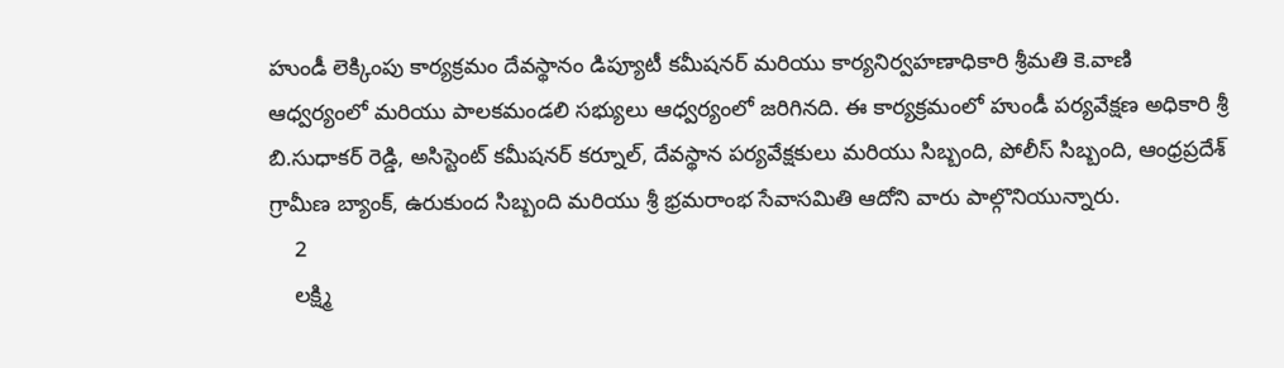హుండీ లెక్కింపు కార్యక్రమం దేవస్థానం డిప్యూటీ కమీషనర్ మరియు కార్యనిర్వహణాధికారి శ్రీమతి కె.వాణి ఆధ్వర్యంలో మరియు పాలకమండలి సభ్యులు ఆధ్వర్యంలో జరిగినది. ఈ కార్యక్రమంలో హుండీ పర్యవేక్షణ అధికారి శ్రీ బి.సుధాకర్ రెడ్డి, అసిస్టెంట్ కమీషనర్ కర్నూల్, దేవస్థాన పర్యవేక్షకులు మరియు సిబ్బంది, పోలీస్ సిబ్బంది, ఆంధ్రప్రదేశ్ గ్రామీణ బ్యాంక్, ఉరుకుంద సిబ్బంది మరియు శ్రీ భ్రమరాంభ సేవాసమితి ఆదోని వారు పాల్గొనియున్నారు.
    2
    లక్ష్మి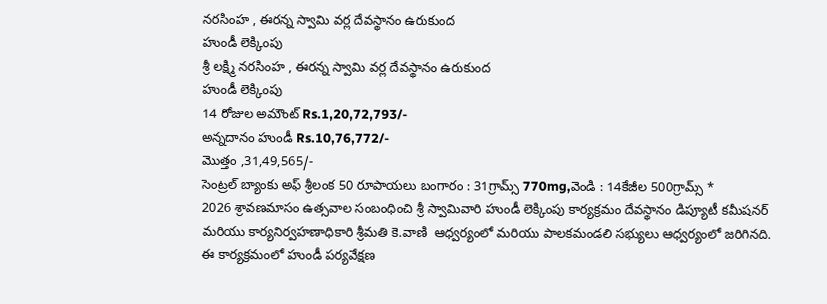నరసింహ , ఈరన్న స్వామి వర్ల దేవస్థానం ఉరుకుంద
హుండీ లెక్కింపు
శ్రీ లక్ష్మి నరసింహ , ఈరన్న స్వామి వర్ల దేవస్థానం ఉరుకుంద
హుండీ లెక్కింపు
14 రోజుల అమౌంట్ Rs.1,20,72,793/-
అన్నదానం హుండీ Rs.10,76,772/-
మొత్తం ,31,49,565/-
సెంట్రల్ బ్యాంకు అఫ్ శ్రీలంక 50 రూపాయలు బంగారం : 31గ్రామ్స్ 770mg,వెండి : 14కేజీల 500గ్రామ్స్ *
2026 శ్రావణమాసం ఉత్సవాల సంబంధించి శ్రీ స్వామివారి హుండీ లెక్కింపు కార్యక్రమం దేవస్థానం డిప్యూటీ కమీషనర్ మరియు కార్యనిర్వహణాధికారి శ్రీమతి కె.వాణి  ఆధ్వర్యంలో మరియు పాలకమండలి సభ్యులు ఆధ్వర్యంలో జరిగినది. ఈ కార్యక్రమంలో హుండీ పర్యవేక్షణ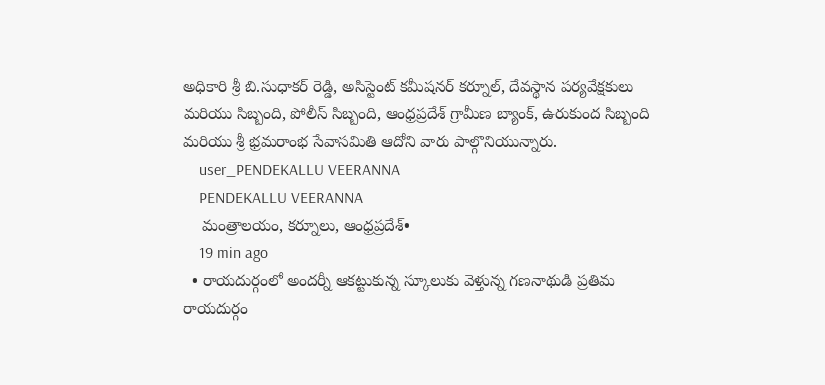అధికారి శ్రీ బి.సుధాకర్ రెడ్డి, అసిస్టెంట్ కమీషనర్ కర్నూల్, దేవస్థాన పర్యవేక్షకులు మరియు సిబ్బంది, పోలీస్ సిబ్బంది, ఆంధ్రప్రదేశ్ గ్రామీణ బ్యాంక్, ఉరుకుంద సిబ్బంది మరియు శ్రీ భ్రమరాంభ సేవాసమితి ఆదోని వారు పాల్గొనియున్నారు.
    user_PENDEKALLU VEERANNA
    PENDEKALLU VEERANNA
    మంత్రాలయం, కర్నూలు, ఆంధ్రప్రదేశ్•
    19 min ago
  • రాయదుర్గంలో అందర్నీ ఆకట్టుకున్న స్కూలుకు వెళ్తున్న గణనాథుడి ప్రతిమ రాయదుర్గం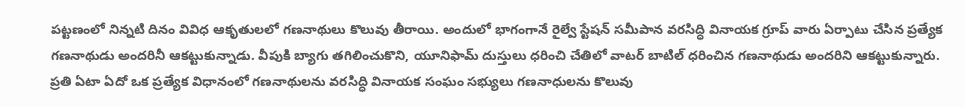పట్టణంలో నిన్నటి దినం వివిధ ఆకృతులలో గణనాథులు కొలువు తీరాయి. అందులో భాగంగానే రైల్వే స్టేషన్ సమీపాన వరసిద్ధి వినాయక గ్రూప్ వారు ఏర్పాటు చేసిన ప్రత్యేక గణనాథుడు అందరినీ ఆకట్టుకున్నాడు. వీపుకి బ్యాగు తగిలించుకొని, యూనిఫామ్ దుస్తులు ధరించి చేతిలో వాటర్ బాటిల్ ధరించిన గణనాథుడు అందరిని ఆకట్టుకున్నారు. ప్రతి ఏటా ఏదో ఒక ప్రత్యేక విధానంలో గణనాథులను వరసిద్ధి వినాయక సంఘం సభ్యులు గణనాధులను కొలువు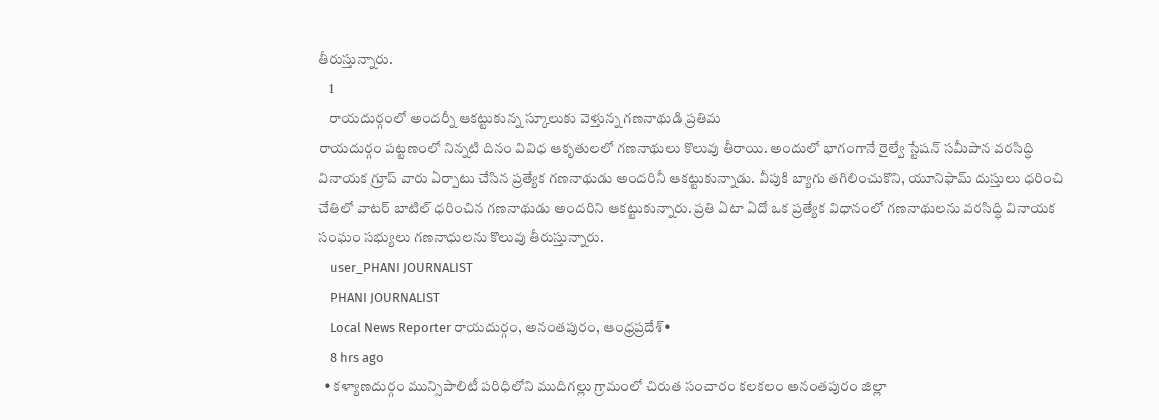తీరుస్తున్నారు.
    1
    రాయదుర్గంలో అందర్నీ ఆకట్టుకున్న స్కూలుకు వెళ్తున్న గణనాథుడి ప్రతిమ
రాయదుర్గం పట్టణంలో నిన్నటి దినం వివిధ ఆకృతులలో గణనాథులు కొలువు తీరాయి. అందులో భాగంగానే రైల్వే స్టేషన్ సమీపాన వరసిద్ధి వినాయక గ్రూప్ వారు ఏర్పాటు చేసిన ప్రత్యేక గణనాథుడు అందరినీ ఆకట్టుకున్నాడు. వీపుకి బ్యాగు తగిలించుకొని, యూనిఫామ్ దుస్తులు ధరించి చేతిలో వాటర్ బాటిల్ ధరించిన గణనాథుడు అందరిని ఆకట్టుకున్నారు. ప్రతి ఏటా ఏదో ఒక ప్రత్యేక విధానంలో గణనాథులను వరసిద్ధి వినాయక సంఘం సభ్యులు గణనాధులను కొలువు తీరుస్తున్నారు.
    user_PHANI JOURNALIST
    PHANI JOURNALIST
    Local News Reporter రాయదుర్గం, అనంతపురం, ఆంధ్రప్రదేశ్•
    8 hrs ago
  • కళ్యాణదుర్గం మున్సిపాలిటీ పరిధిలోని ముదిగల్లు గ్రామంలో చిరుత సంచారం కలకలం అనంతపురం జిల్లా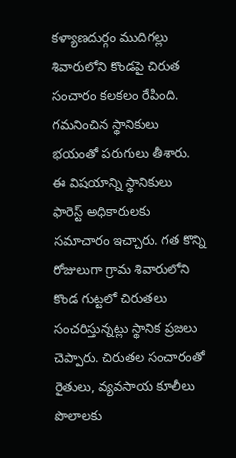కళ్యాణదుర్గం ముదిగల్లు శివారులోని కొండపై చిరుత సంచారం కలకలం రేపింది. గమనించిన స్థానికులు భయంతో పరుగులు తీశారు. ఈ విషయాన్ని స్థానికులు ఫారెస్ట్ అధికారులకు సమాచారం ఇచ్చారు. గత కొన్ని రోజులుగా గ్రామ శివారులోని కొండ గుట్టలో చిరుతలు సంచరిస్తున్నట్లు స్థానిక ప్రజలు చెప్పారు. చిరుతల సంచారంతో రైతులు, వ్యవసాయ కూలీలు పొలాలకు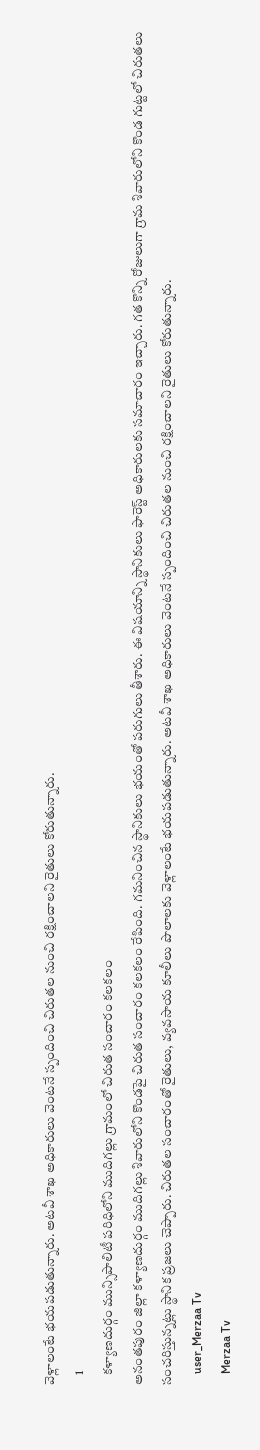వెళ్లాలంటే భయపడుతున్నారు. అటవీ శాఖ అధికారులు వెంటనే స్పందించి చిరుతల నుంచి రక్షించాలని రైతులు కోరుతున్నారు.
    1
    కళ్యాణదుర్గం మున్సిపాలిటీ పరిధిలోని ముదిగల్లు గ్రామంలో చిరుత సంచారం కలకలం
అనంతపురం జిల్లా కళ్యాణదుర్గం ముదిగల్లు శివారులోని కొండపై చిరుత సంచారం కలకలం రేపింది. గమనించిన స్థానికులు భయంతో పరుగులు తీశారు. ఈ విషయాన్ని స్థానికులు ఫారెస్ట్ అధికారులకు సమాచారం ఇచ్చారు. గత కొన్ని రోజులుగా గ్రామ శివారులోని కొండ గుట్టలో చిరుతలు సంచరిస్తున్నట్లు స్థానిక ప్రజలు చెప్పారు. చిరుతల సంచారంతో రైతులు, వ్యవసాయ కూలీలు పొలాలకు వెళ్లాలంటే భయపడుతున్నారు. అటవీ శాఖ అధికారులు వెంటనే స్పందించి చిరుతల నుంచి రక్షించాలని రైతులు కోరుతున్నారు.
    user_Merzaa Tv
    Merzaa Tv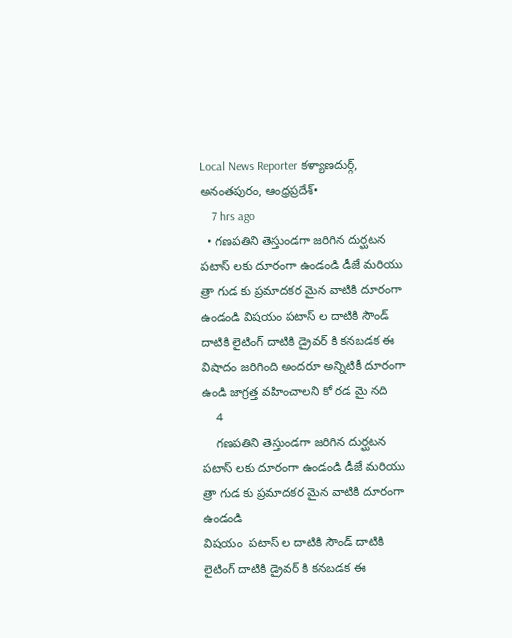Local News Reporter కళ్యాణదుర్గ్, అనంతపురం, ఆంధ్రప్రదేశ్•
    7 hrs ago
  • గణపతిని తెస్తుండగా జరిగిన దుర్ఘటన పటాస్ లకు దూరంగా ఉండండి డీజే మరియు త్రా గుడ కు ప్రమాదకర మైన వాటికి దూరంగా ఉండండి విషయం పటాస్ ల దాటికి సౌండ్ దాటికి లైటింగ్ దాటికి డ్రైవర్ కి కనబడక ఈ విషాదం జరిగింది అందరూ అన్నిటికీ దూరంగా ఉండి జాగ్రత్త వహించాలని కో రడ మై నది
    4
    గణపతిని తెస్తుండగా జరిగిన దుర్ఘటన పటాస్ లకు దూరంగా ఉండండి డీజే మరియు త్రా గుడ కు ప్రమాదకర మైన వాటికి దూరంగా ఉండండి
విషయం  పటాస్ ల దాటికి సౌండ్ దాటికి లైటింగ్ దాటికి డ్రైవర్ కి కనబడక ఈ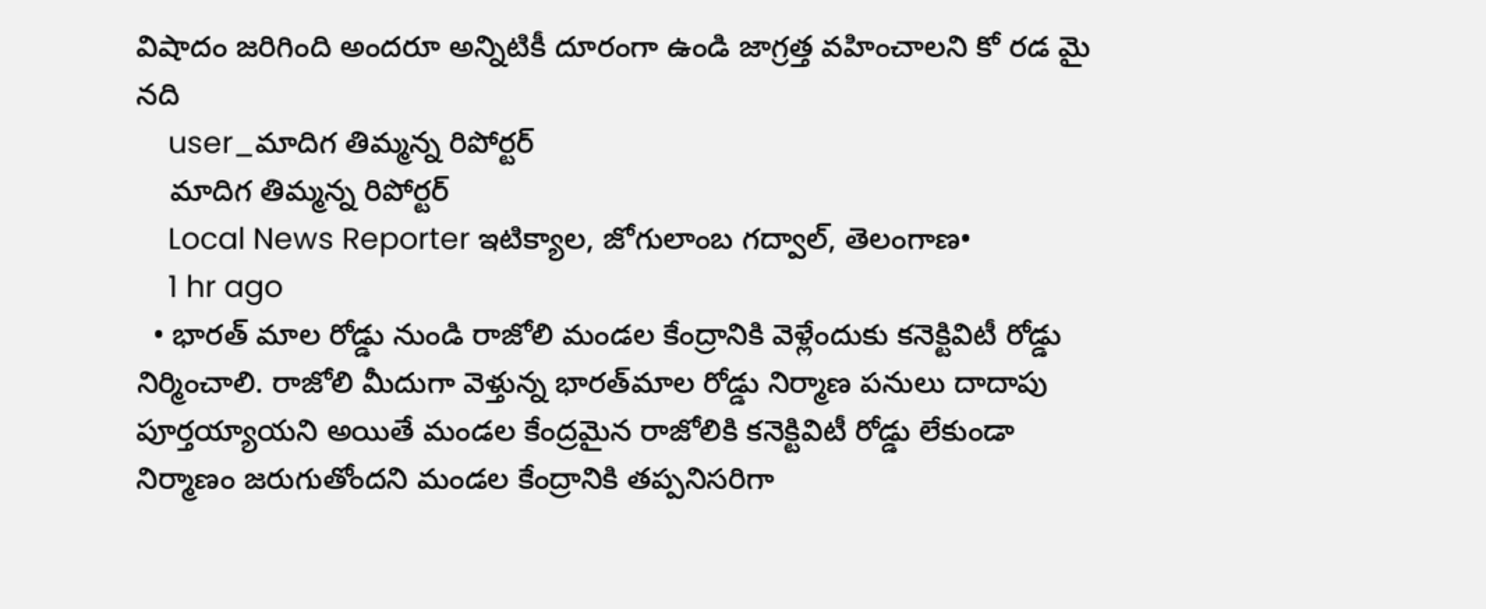విషాదం జరిగింది అందరూ అన్నిటికీ దూరంగా ఉండి జాగ్రత్త వహించాలని కో రడ మై నది
    user_మాదిగ తిమ్మన్న రిపోర్టర్
    మాదిగ తిమ్మన్న రిపోర్టర్
    Local News Reporter ఇటిక్యాల, జోగులాంబ గద్వాల్, తెలంగాణ•
    1 hr ago
  • భారత్ మాల రోడ్డు నుండి రాజోలి మండల కేంద్రానికి వెళ్లేందుకు కనెక్టివిటీ రోడ్డు నిర్మించాలి. రాజోలి మీదుగా వెళ్తున్న భారత్‌మాల రోడ్డు నిర్మాణ పనులు దాదాపు పూర్తయ్యాయని అయితే మండల కేంద్రమైన రాజోలికి కనెక్టివిటీ రోడ్డు లేకుండా నిర్మాణం జరుగుతోందని మండల కేంద్రానికి తప్పనిసరిగా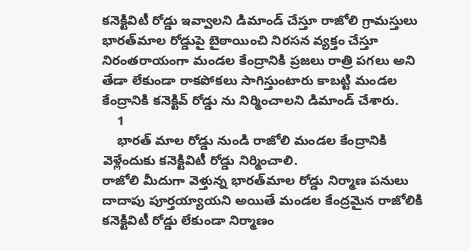కనెక్టివిటీ రోడ్డు ఇవ్వాలని డిమాండ్ చేస్తూ రాజోలి గ్రామస్తులు భారత్‌మాల రోడ్డుపై బైఠాయించి నిరసన వ్యక్తం చేస్తూ నిరంతరాయంగా మండల కేంద్రానికి ప్రజలు రాత్రి పగలు అని తేడా లేకుండా రాకపోకలు సాగిస్తుంటారు కాబట్టి మండల కేంద్రానికి కనెక్టివ్ రోడ్డు ను నిర్మించాలని డిమాండ్ చేశారు.
    1
    భారత్ మాల రోడ్డు నుండి రాజోలి మండల కేంద్రానికి వెళ్లేందుకు కనెక్టివిటీ రోడ్డు నిర్మించాలి.
రాజోలి మీదుగా వెళ్తున్న భారత్‌మాల రోడ్డు నిర్మాణ పనులు దాదాపు పూర్తయ్యాయని అయితే మండల కేంద్రమైన రాజోలికి కనెక్టివిటీ రోడ్డు లేకుండా నిర్మాణం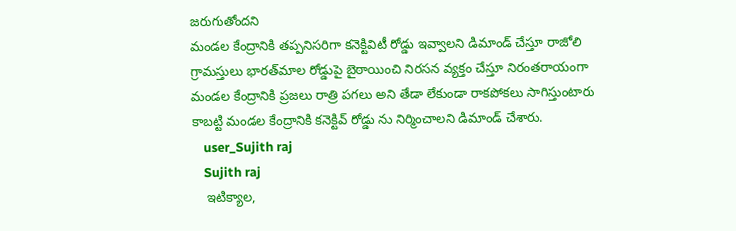జరుగుతోందని
మండల కేంద్రానికి తప్పనిసరిగా కనెక్టివిటీ రోడ్డు ఇవ్వాలని డిమాండ్ చేస్తూ రాజోలి గ్రామస్తులు భారత్‌మాల రోడ్డుపై బైఠాయించి నిరసన వ్యక్తం చేస్తూ నిరంతరాయంగా మండల కేంద్రానికి ప్రజలు రాత్రి పగలు అని తేడా లేకుండా రాకపోకలు సాగిస్తుంటారు కాబట్టి మండల కేంద్రానికి కనెక్టివ్ రోడ్డు ను నిర్మించాలని డిమాండ్ చేశారు.
    user_Sujith raj
    Sujith raj
    ఇటిక్యాల,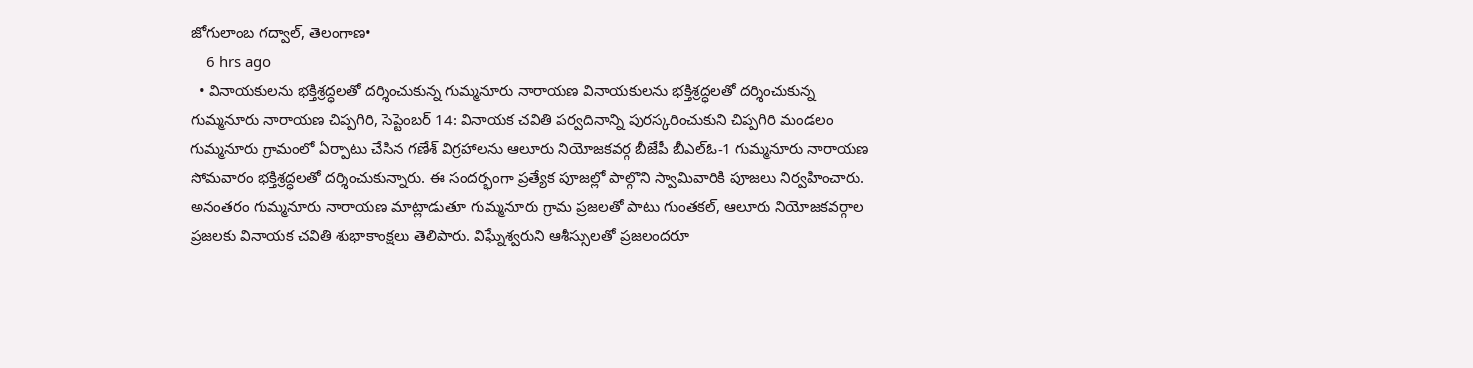జోగులాంబ గద్వాల్, తెలంగాణ•
    6 hrs ago
  • వినాయకులను భక్తిశ్రద్ధలతో దర్శించుకున్న గుమ్మనూరు నారాయణ వినాయకులను భక్తిశ్రద్ధలతో దర్శించుకున్న గుమ్మనూరు నారాయణ చిప్పగిరి, సెప్టెంబర్ 14: వినాయక చవితి పర్వదినాన్ని పురస్కరించుకుని చిప్పగిరి మండలం గుమ్మనూరు గ్రామంలో ఏర్పాటు చేసిన గణేశ్ విగ్రహాలను ఆలూరు నియోజకవర్గ బీజేపీ బీఎల్‌ఓ-1 గుమ్మనూరు నారాయణ సోమవారం భక్తిశ్రద్ధలతో దర్శించుకున్నారు. ఈ సందర్భంగా ప్రత్యేక పూజల్లో పాల్గొని స్వామివారికి పూజలు నిర్వహించారు. అనంతరం గుమ్మనూరు నారాయణ మాట్లాడుతూ గుమ్మనూరు గ్రామ ప్రజలతో పాటు గుంతకల్, ఆలూరు నియోజకవర్గాల ప్రజలకు వినాయక చవితి శుభాకాంక్షలు తెలిపారు. విఘ్నేశ్వరుని ఆశీస్సులతో ప్రజలందరూ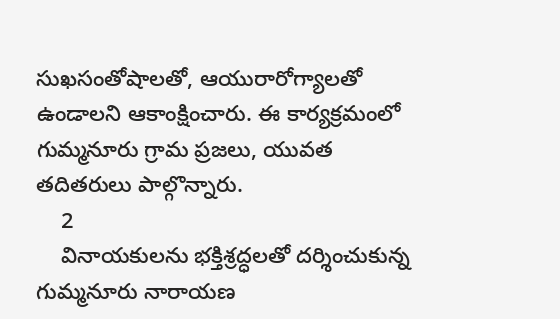సుఖసంతోషాలతో, ఆయురారోగ్యాలతో ఉండాలని ఆకాంక్షించారు. ఈ కార్యక్రమంలో గుమ్మనూరు గ్రామ ప్రజలు, యువత తదితరులు పాల్గొన్నారు.
    2
    వినాయకులను భక్తిశ్రద్ధలతో దర్శించుకున్న గుమ్మనూరు నారాయణ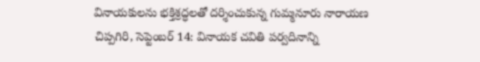వినాయకులను భక్తిశ్రద్ధలతో దర్శించుకున్న గుమ్మనూరు నారాయణ
చిప్పగిరి, సెప్టెంబర్ 14: వినాయక చవితి పర్వదినాన్ని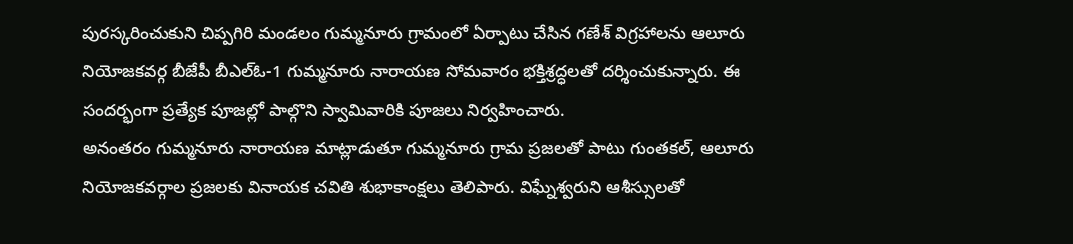పురస్కరించుకుని చిప్పగిరి మండలం గుమ్మనూరు గ్రామంలో ఏర్పాటు చేసిన గణేశ్ విగ్రహాలను ఆలూరు నియోజకవర్గ బీజేపీ బీఎల్‌ఓ-1 గుమ్మనూరు నారాయణ సోమవారం భక్తిశ్రద్ధలతో దర్శించుకున్నారు. ఈ సందర్భంగా ప్రత్యేక పూజల్లో పాల్గొని స్వామివారికి పూజలు నిర్వహించారు.
అనంతరం గుమ్మనూరు నారాయణ మాట్లాడుతూ గుమ్మనూరు గ్రామ ప్రజలతో పాటు గుంతకల్, ఆలూరు నియోజకవర్గాల ప్రజలకు వినాయక చవితి శుభాకాంక్షలు తెలిపారు. విఘ్నేశ్వరుని ఆశీస్సులతో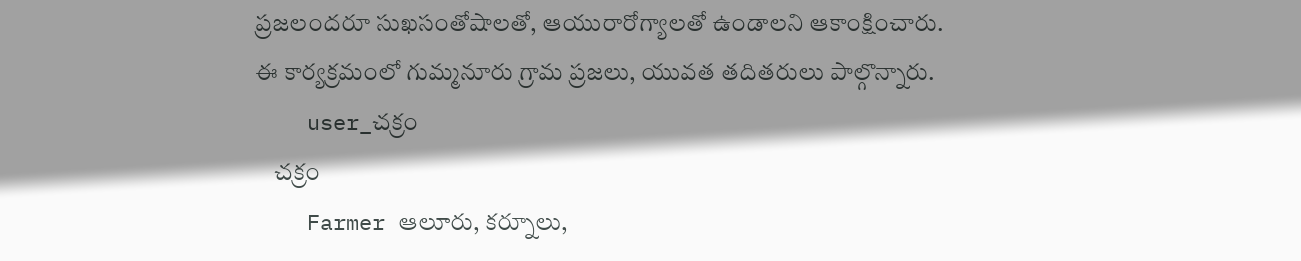ప్రజలందరూ సుఖసంతోషాలతో, ఆయురారోగ్యాలతో ఉండాలని ఆకాంక్షించారు.
ఈ కార్యక్రమంలో గుమ్మనూరు గ్రామ ప్రజలు, యువత తదితరులు పాల్గొన్నారు.
    user_చక్రం
    చక్రం
    Farmer ఆలూరు, కర్నూలు,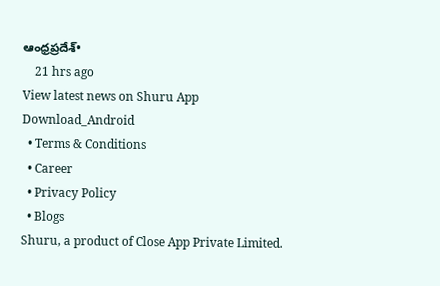ఆంధ్రప్రదేశ్•
    21 hrs ago
View latest news on Shuru App
Download_Android
  • Terms & Conditions
  • Career
  • Privacy Policy
  • Blogs
Shuru, a product of Close App Private Limited.